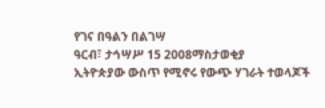የገና በዓልን በልገሣ
ዓርብ፣ ታኅሣሥ 15 2008ማስታወቂያ
ኢትዮጵያው ውስጥ የሚኖሩ የውጭ ሃገራት ተወላጆች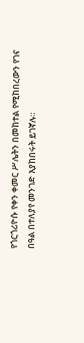የጎርጎሪዮሱ የቀን ቀመር ሥሌትን በመከተል የሚከበረውን የገና በዓል በተለያየ መንገድ እያከበሩት ይገኛሉ።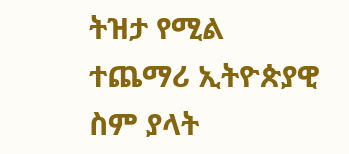ትዝታ የሚል ተጨማሪ ኢትዮጵያዊ ስም ያላት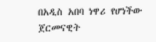በአዲስ አበባ ነዋሪ የሆነችው ጀርመናዊት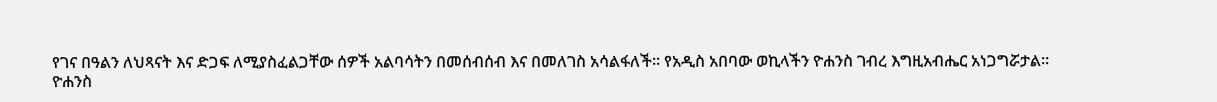የገና በዓልን ለህጻናት እና ድጋፍ ለሚያስፈልጋቸው ሰዎች አልባሳትን በመሰብሰብ እና በመለገስ አሳልፋለች። የአዲስ አበባው ወኪላችን ዮሐንስ ገብረ እግዚአብሔር አነጋግሯታል።
ዮሐንስ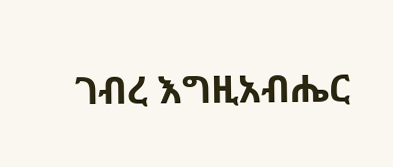ገብረ እግዚአብሔር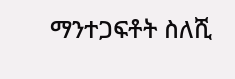ማንተጋፍቶት ስለሺ